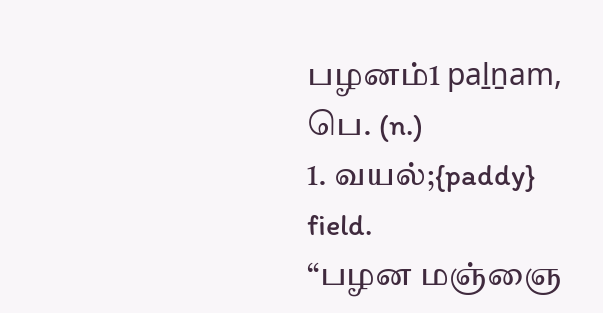பழனம்1 paḻṉam, பெ. (n.)
1. வயல்;{paddy} field.
“பழன மஞ்ஞை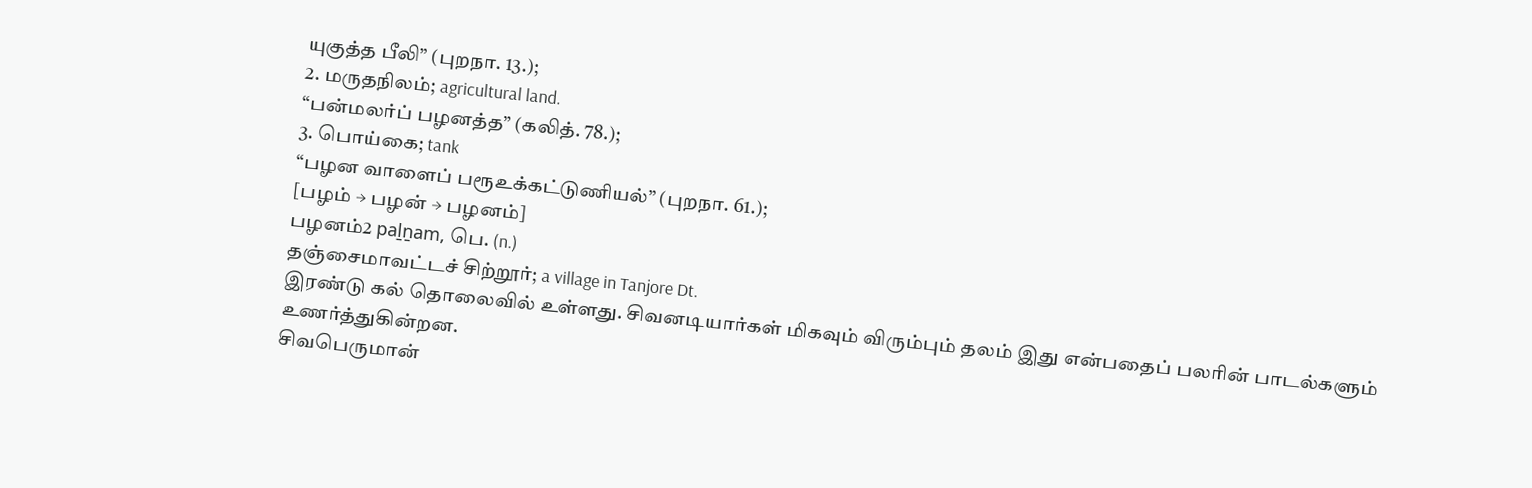யுகுத்த பீலி” (புறநா. 13.);
2. மருதநிலம்; agricultural land.
“பன்மலர்ப் பழனத்த” (கலித். 78.);
3. பொய்கை; tank
“பழன வாளைப் பரூஉக்கட்டுணியல்” (புறநா. 61.);
[பழம் → பழன் → பழனம்]
பழனம்2 paḻṉam, பெ. (n.)
தஞ்சைமாவட்டச் சிற்றூர்; a village in Tanjore Dt.
இரண்டு கல் தொலைவில் உள்ளது. சிவனடியார்கள் மிகவும் விரும்பும் தலம் இது என்பதைப் பலரின் பாடல்களும் உணர்த்துகின்றன.
சிவபெருமான்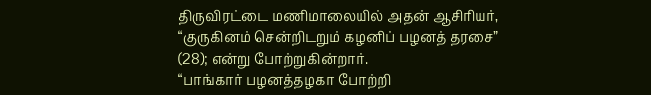திருவிரட்டை மணிமாலையில் அதன் ஆசிரியர்,
“குருகினம் சென்றிடறும் கழனிப் பழனத் தரசை” (28); என்று போற்றுகின்றார்.
“பாங்கார் பழனத்தழகா போற்றி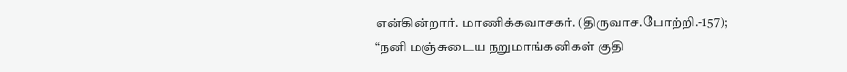என்கின்றார். மாணிக்கவாசகர். (திருவாச.போற்றி.-157);
“நனி மஞ்சுடைய நறுமாங்கனிகள் குதி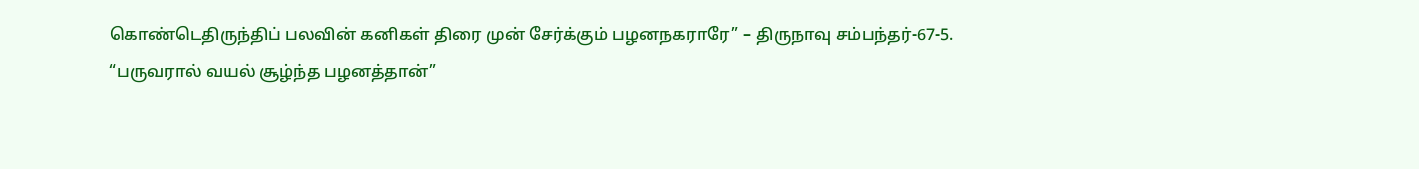கொண்டெதிருந்திப் பலவின் கனிகள் திரை முன் சேர்க்கும் பழனநகராரே” – திருநாவு சம்பந்தர்-67-5.
“பருவரால் வயல் சூழ்ந்த பழனத்தான்”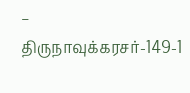– திருநாவுக்கரசர்-149-1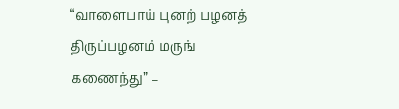“வாளைபாய் புனற் பழனத் திருப்பழனம் மருங் கணைந்து” –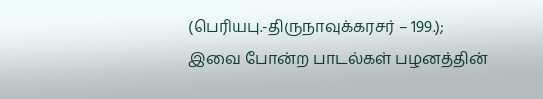(பெரியபு.-திருநாவுக்கரசர் – 199.);
இவை போன்ற பாடல்கள் பழனத்தின்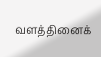வளத்தினைக்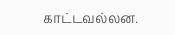காட்டவல்லன.